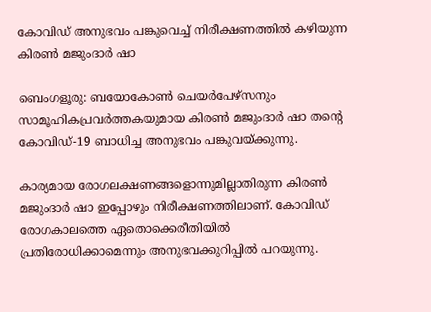കോവിഡ് അനുഭവം പങ്കുവെച്ച് നിരീക്ഷണത്തിൽ കഴിയുന്ന കിരൺ മജുംദാർ ഷാ

ബെംഗളൂരു: ബയോകോൺ ചെയർപേഴ്സനും സാമൂഹികപ്രവർത്തകയുമായ കിരൺ മജുംദാർ ഷാ തന്റെ കോവിഡ്-19 ബാധിച്ച അനുഭവം പങ്കുവയ്ക്കുന്നു.

കാര്യമായ രോഗലക്ഷണങ്ങളൊന്നുമില്ലാതിരുന്ന കിരൺ മജുംദാർ ഷാ ഇപ്പോഴും നിരീക്ഷണത്തിലാണ്. കോവിഡ്‌ രോഗകാലത്തെ ഏതൊക്കെരീതിയിൽ പ്രതിരോധിക്കാമെന്നും അനുഭവക്കുറിപ്പിൽ പറയുന്നു.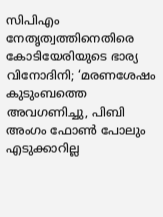സിപിഎം നേതൃത്വത്തിനെതിരെ കോടിയേരിയുടെ ഭാര്യ വിനോദിനി; ‘മരണശേഷം കുടുംബത്തെ അവഗണിച്ചു, പിബി അംഗം ഫോൺ പോലും എടുക്കാറില്ല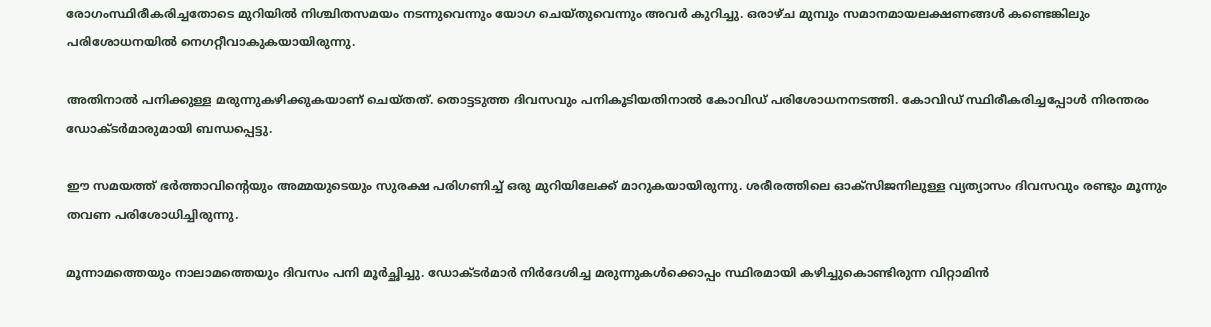രോഗംസ്ഥിരീകരിച്ചതോടെ മുറിയിൽ നിശ്ചിതസമയം നടന്നുവെന്നും യോഗ ചെയ്തുവെന്നും അവർ കുറിച്ചു. ഒരാഴ്ച മുമ്പും സമാനമായലക്ഷണങ്ങൾ കണ്ടെങ്കിലും പരിശോധനയിൽ നെഗറ്റീവാകുകയായിരുന്നു.

അതിനാൽ പനിക്കുള്ള മരുന്നുകഴിക്കുകയാണ് ചെയ്തത്. തൊട്ടടുത്ത ദിവസവും പനികൂടിയതിനാൽ കോവിഡ് പരിശോധനനടത്തി. കോവിഡ് സ്ഥിരീകരിച്ചപ്പോൾ നിരന്തരം ഡോക്ടർമാരുമായി ബന്ധപ്പെട്ടു.

ഈ സമയത്ത് ഭർത്താവിന്റെയും അമ്മയുടെയും സുരക്ഷ പരിഗണിച്ച് ഒരു മുറിയിലേക്ക് മാറുകയായിരുന്നു. ശരീരത്തിലെ ഓക്സിജനിലുള്ള വ്യത്യാസം ദിവസവും രണ്ടും മൂന്നും തവണ പരിശോധിച്ചിരുന്നു.

മൂന്നാമത്തെയും നാലാമത്തെയും ദിവസം പനി മൂർച്ഛിച്ചു. ഡോക്ടർമാർ നിർദേശിച്ച മരുന്നുകൾക്കൊപ്പം സ്ഥിരമായി കഴിച്ചുകൊണ്ടിരുന്ന വിറ്റാമിൻ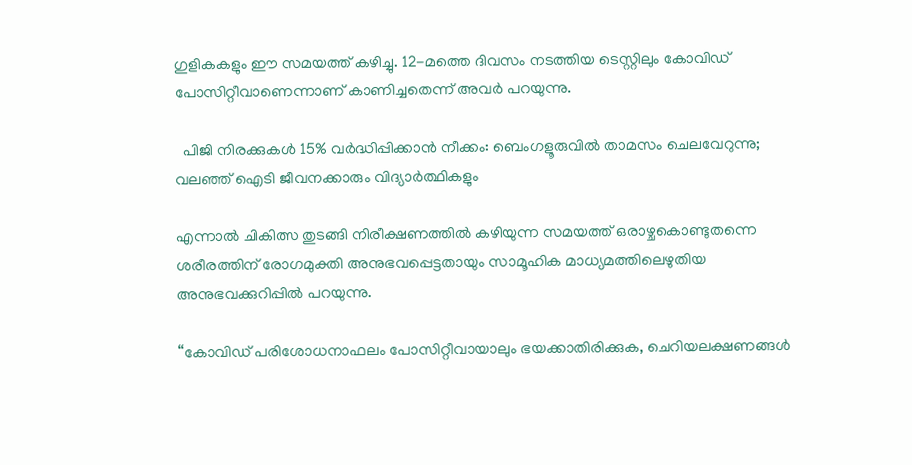ഗുളികകളും ഈ സമയത്ത് കഴിച്ചു. 12-മത്തെ ദിവസം നടത്തിയ ടെസ്റ്റിലും കോവിഡ് പോസിറ്റീവാണെന്നാണ് കാണിച്ചതെന്ന് അവർ പറയുന്നു.

  പിജി നിരക്കുകൾ 15% വർദ്ധിപ്പിക്കാൻ നീക്കം: ബെംഗളൂരുവിൽ താമസം ചെലവേറുന്നു; വലഞ്ഞ് ഐടി ജീവനക്കാരും വിദ്യാർത്ഥികളും

എന്നാൽ ചികിത്സ തുടങ്ങി നിരീക്ഷണത്തിൽ കഴിയുന്ന സമയത്ത് ഒരാഴ്ചകൊണ്ടുതന്നെ ശരീരത്തിന് രോഗമുക്തി അനുഭവപ്പെട്ടതായും സാമൂഹിക മാധ്യമത്തിലെഴുതിയ അനുഭവക്കുറിപ്പിൽ പറയുന്നു.

“കോവിഡ് പരിശോധനാഫലം പോസിറ്റീവായാലും ഭയക്കാതിരിക്കുക, ചെറിയലക്ഷണങ്ങൾ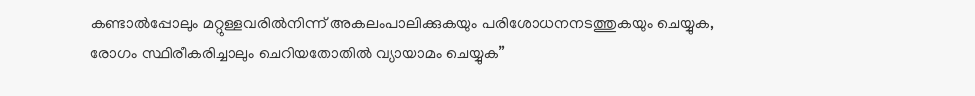കണ്ടാൽപ്പോലും മറ്റുള്ളവരിൽനിന്ന് അകലംപാലിക്കുകയും പരിശോധനനടത്തുകയും ചെയ്യുക, രോഗം സ്ഥിരീകരിച്ചാലും ചെറിയതോതിൽ വ്യായാമം ചെയ്യുക”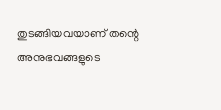തുടങ്ങിയവയാണ് തന്റെ അനുഭവങ്ങളുടെ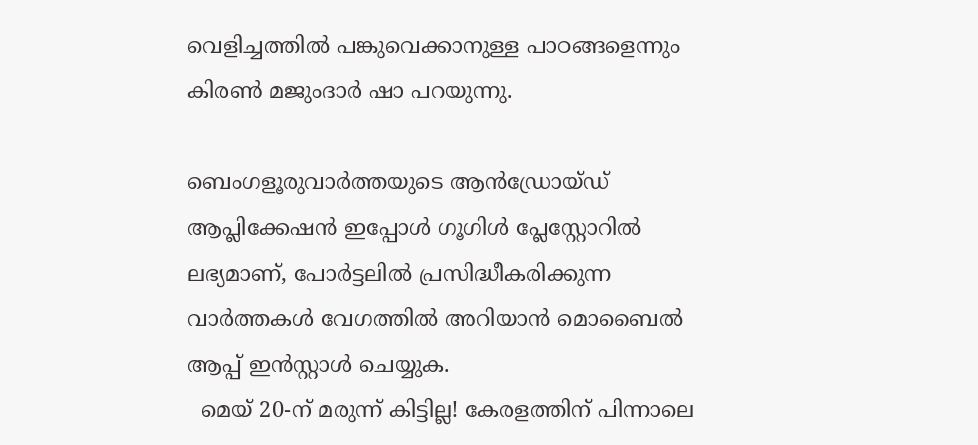വെളിച്ചത്തിൽ പങ്കുവെക്കാനുള്ള പാഠങ്ങളെന്നും കിരൺ മജുംദാർ ഷാ പറയുന്നു.

ബെംഗളൂരുവാർത്തയുടെ ആൻഡ്രോയ്ഡ് ആപ്ലിക്കേഷൻ ഇപ്പോൾ ഗൂഗിൾ പ്ലേസ്റ്റോറിൽ ലഭ്യമാണ്, പോർട്ടലിൽ പ്രസിദ്ധീകരിക്കുന്ന വാർത്തകൾ വേഗത്തിൽ അറിയാൻ മൊബൈൽ ആപ്പ് ഇൻസ്റ്റാൾ ചെയ്യുക.
  മെയ് 20-ന് മരുന്ന് കിട്ടില്ല! കേരളത്തിന് പിന്നാലെ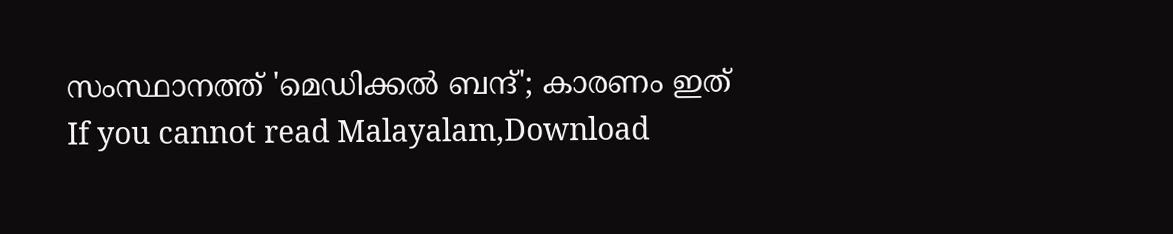സംസ്ഥാനത്ത് 'മെഡിക്കൽ ബന്ദ്'; കാരണം ഇത്
If you cannot read Malayalam,Download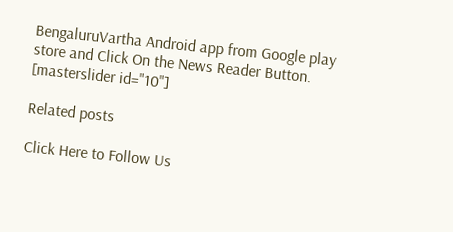BengaluruVartha Android app from Google play store and Click On the News Reader Button. [masterslider id="10"]

Related posts

Click Here to Follow Us